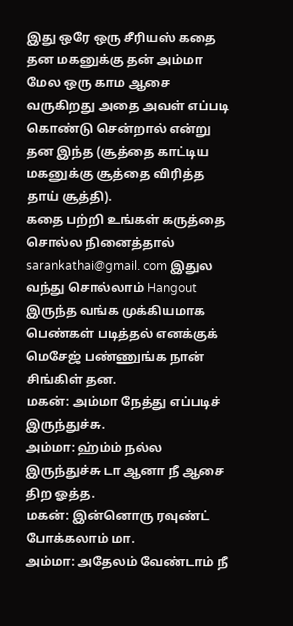இது ஒரே ஒரு சீரியஸ் கதை தன மகனுக்கு தன் அம்மா மேல ஒரு காம ஆசை வருகிறது அதை அவள் எப்படி கொண்டு சென்றால் என்று தன இந்த (சூத்தை காட்டிய மகனுக்கு சூத்தை விரித்த தாய் சூத்தி).
கதை பற்றி உங்கள் கருத்தை சொல்ல நினைத்தால் sarankathai@gmail. com இதுல வந்து சொல்லாம் Hangout இருந்த வங்க முக்கியமாக பெண்கள் படித்தல் எனக்குக் மெசேஜ் பண்ணுங்க நான் சிங்கிள் தன.
மகன்: அம்மா நேத்து எப்படிச் இருந்துச்சு.
அம்மா: ஹ்ம்ம் நல்ல இருந்துச்சு டா ஆனா நீ ஆசை திற ஓத்த.
மகன்: இன்னொரு ரவுண்ட் போக்கலாம் மா.
அம்மா: அதேலம் வேண்டாம் நீ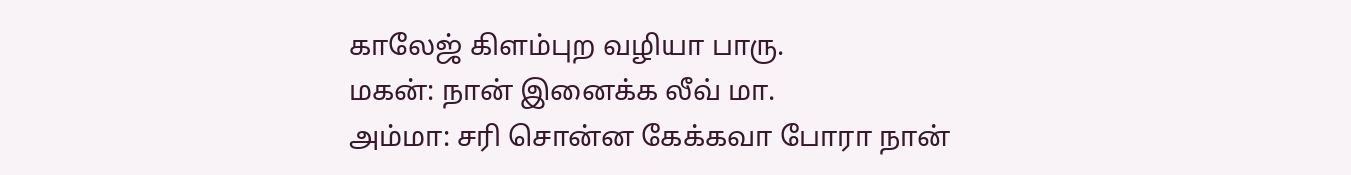காலேஜ் கிளம்புற வழியா பாரு.
மகன்: நான் இனைக்க லீவ் மா.
அம்மா: சரி சொன்ன கேக்கவா போரா நான்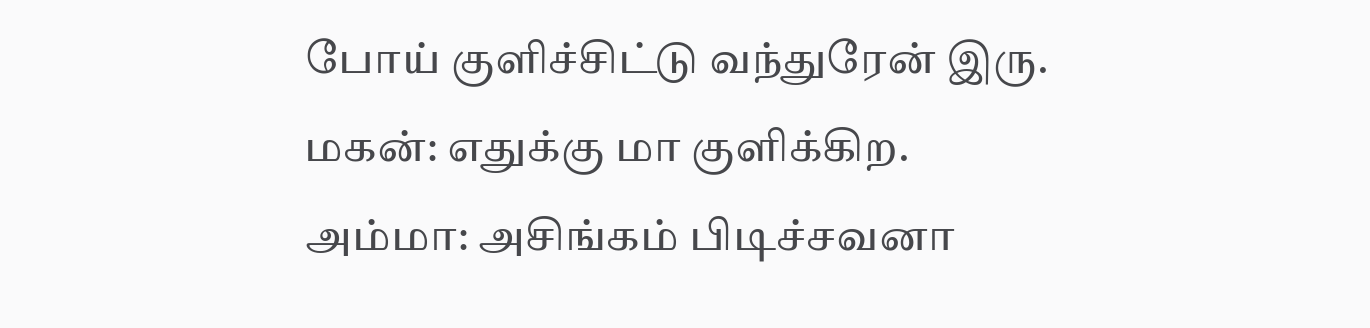போய் குளிச்சிட்டு வந்துரேன் இரு.
மகன்: எதுக்கு மா குளிக்கிற.
அம்மா: அசிங்கம் பிடிச்சவனா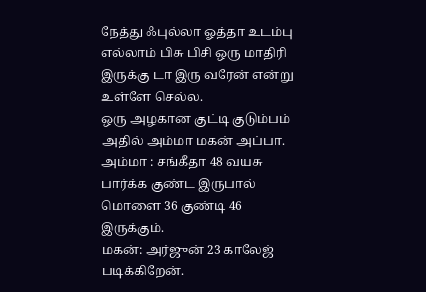நேத்து ஃபுல்லா ஓத்தா உடம்பு எல்லாம் பிசு பிசி ஒரு மாதிரி இருக்கு டா இரு வரேன் என்று உள்ளே செல்ல.
ஒரு அழகான குட்டி குடும்பம் அதில் அம்மா மகன் அப்பா.
அம்மா : சங்கீதா 48 வயசு பார்க்க குண்ட இருபால் மொளை 36 குண்டி 46 இருக்கும்.
மகன்: அர்ஜுன் 23 காலேஜ் படிக்கிறேன்.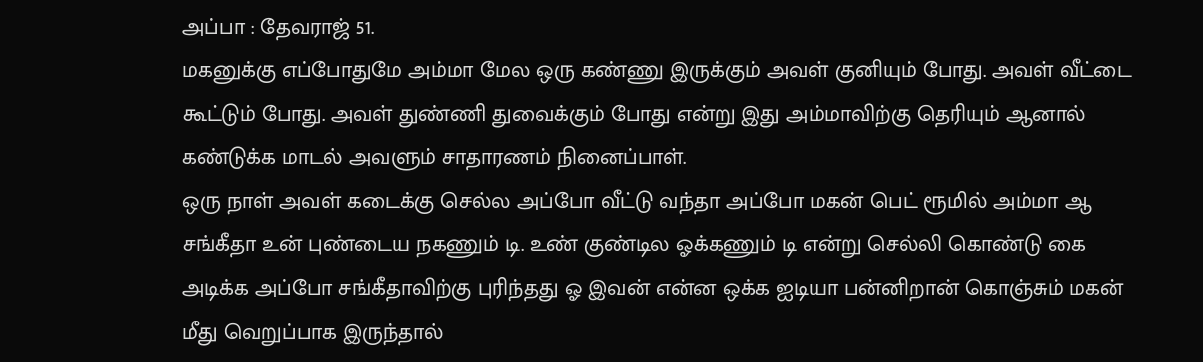அப்பா : தேவராஜ் 51.
மகனுக்கு எப்போதுமே அம்மா மேல ஒரு கண்ணு இருக்கும் அவள் குனியும் போது. அவள் வீட்டை கூட்டும் போது. அவள் துண்ணி துவைக்கும் போது என்று இது அம்மாவிற்கு தெரியும் ஆனால் கண்டுக்க மாடல் அவளும் சாதாரணம் நினைப்பாள்.
ஒரு நாள் அவள் கடைக்கு செல்ல அப்போ வீட்டு வந்தா அப்போ மகன் பெட் ரூமில் அம்மா ஆ சங்கீதா உன் புண்டைய நகணும் டி. உண் குண்டில ஓக்கணும் டி என்று செல்லி கொண்டு கை அடிக்க அப்போ சங்கீதாவிற்கு புரிந்தது ஓ இவன் என்ன ஒக்க ஐடியா பன்னிறான் கொஞ்சும் மகன் மீது வெறுப்பாக இருந்தால்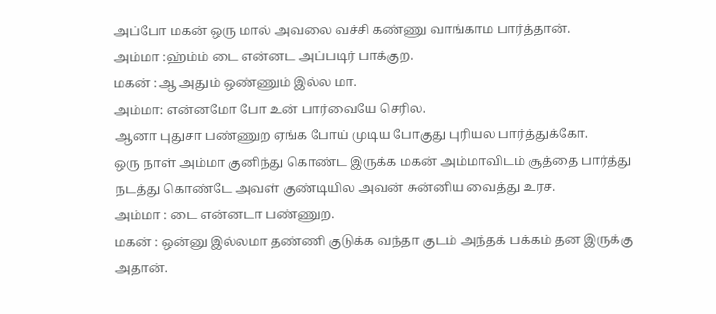அப்போ மகன் ஒரு மால் அவலை வச்சி கண்ணு வாங்காம பார்த்தான்.
அம்மா :ஹ்ம்ம் டை என்னட அப்படிர் பாக்குற.
மகன் :ஆ அதும் ஒண்ணும் இல்ல மா.
அம்மா: என்னமோ போ உன் பார்வையே செரில.
ஆனா புதுசா பண்ணுற ஏங்க போய் முடிய போகுது புரியல பார்த்துக்கோ.
ஒரு நாள் அம்மா குனிந்து கொண்ட இருக்க மகன் அம்மாவிடம் சூத்தை பார்த்து நடத்து கொண்டே அவள் குண்டியில அவன் சுன்னிய வைத்து உரச.
அம்மா : டை என்னடா பண்ணுற.
மகன் : ஒன்னு இல்லமா தண்ணி குடுக்க வந்தா குடம் அந்தக் பக்கம் தன இருக்கு அதான்.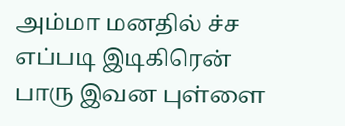அம்மா மனதில் ச்ச எப்படி இடிகிரென் பாரு இவன புள்ளை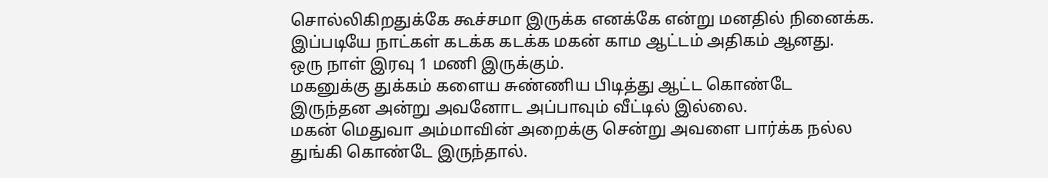சொல்லிகிறதுக்கே கூச்சமா இருக்க எனக்கே என்று மனதில் நினைக்க.
இப்படியே நாட்கள் கடக்க கடக்க மகன் காம ஆட்டம் அதிகம் ஆனது.
ஒரு நாள் இரவு 1 மணி இருக்கும்.
மகனுக்கு துக்கம் களைய சுண்ணிய பிடித்து ஆட்ட கொண்டே இருந்தன அன்று அவனோட அப்பாவும் வீட்டில் இல்லை.
மகன் மெதுவா அம்மாவின் அறைக்கு சென்று அவளை பார்க்க நல்ல துங்கி கொண்டே இருந்தால்.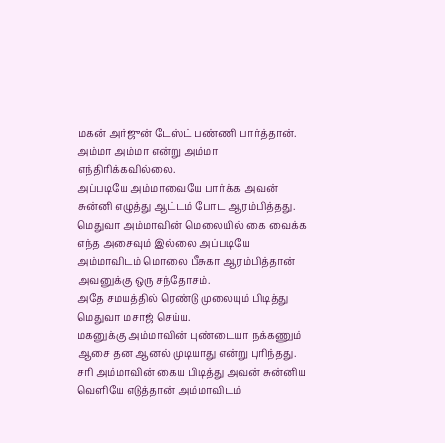மகன் அர்ஜுன் டேஸ்ட் பண்ணி பார்த்தான்.
அம்மா அம்மா என்று அம்மா எந்திரிக்கவில்லை.
அப்படியே அம்மாவையே பார்க்க அவன் சுன்னி எழுத்து ஆட்டம் போட ஆரம்பித்தது.
மெதுவா அம்மாவின் மெலையில் கை வைக்க எந்த அசைவும் இல்லை அப்படியே அம்மாவிடம் மொலை பீசுகா ஆரம்பித்தான் அவனுக்கு ஒரு சந்தோசம்.
அதே சமயத்தில் ரெண்டு முலையும் பிடித்து மெதுவா மசாஜ் செய்ய.
மகனுக்கு அம்மாவின் புண்டையா நக்கணும் ஆசை தன ஆனல் முடியாது என்று புரிந்தது.
சரி அம்மாவின் கைய பிடித்து அவன் சுன்னிய வெளியே எடுத்தான் அம்மாவிடம்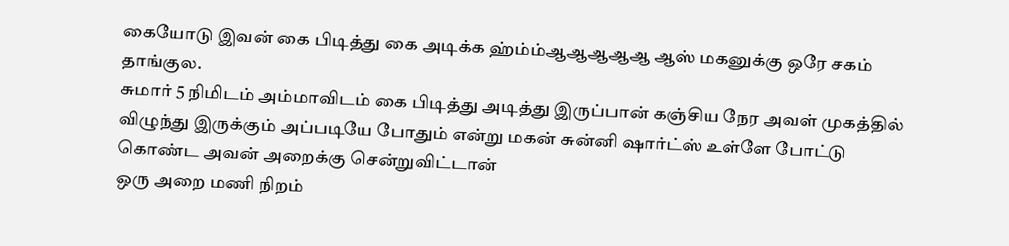கையோடு இவன் கை பிடித்து கை அடிக்க ஹ்ம்ம்ஆஆஆஆஆ ஆஸ் மகனுக்கு ஒரே சகம் தாங்குல.
சுமார் 5 நிமிடம் அம்மாவிடம் கை பிடித்து அடித்து இருப்பான் கஞ்சிய நேர அவள் முகத்தில் விழுந்து இருக்கும் அப்படியே போதும் என்று மகன் சுன்னி ஷார்ட்ஸ் உள்ளே போட்டு கொண்ட அவன் அறைக்கு சென்றுவிட்டான்
ஒரு அறை மணி நிறம்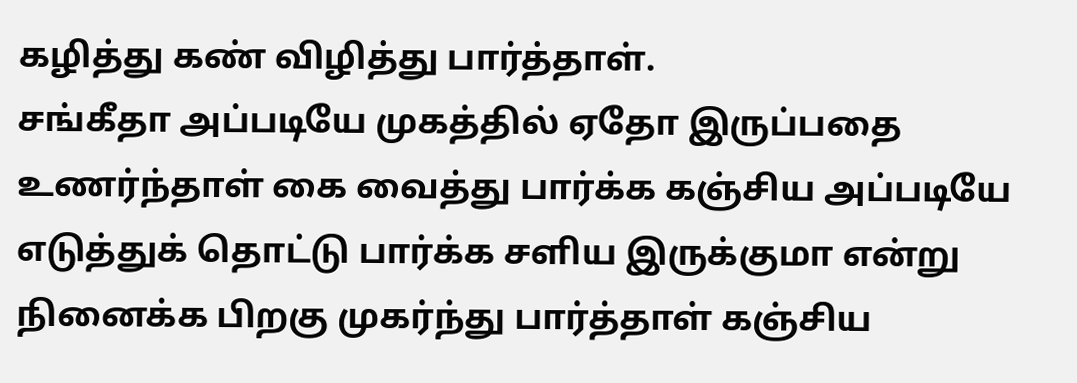கழித்து கண் விழித்து பார்த்தாள்.
சங்கீதா அப்படியே முகத்தில் ஏதோ இருப்பதை உணர்ந்தாள் கை வைத்து பார்க்க கஞ்சிய அப்படியே எடுத்துக் தொட்டு பார்க்க சளிய இருக்குமா என்று நினைக்க பிறகு முகர்ந்து பார்த்தாள் கஞ்சிய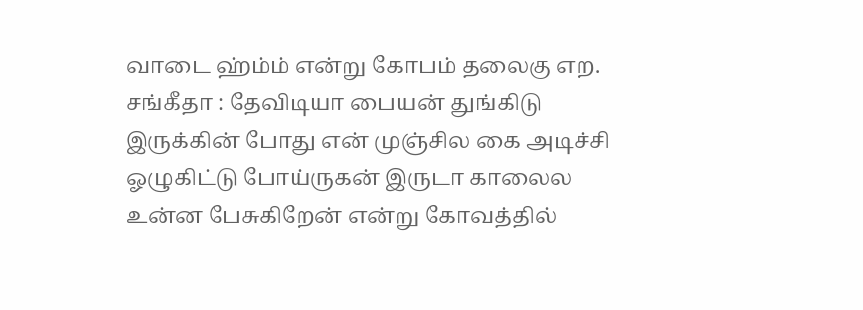வாடை ஹ்ம்ம் என்று கோபம் தலைகு எற.
சங்கீதா : தேவிடியா பையன் துங்கிடு இருக்கின் போது என் முஞ்சில கை அடிச்சி ஓழுகிட்டு போய்ருகன் இருடா காலைல உன்ன பேசுகிறேன் என்று கோவத்தில்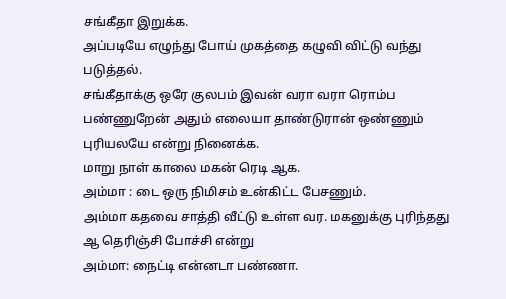சங்கீதா இறுக்க.
அப்படியே எழுந்து போய் முகத்தை கழுவி விட்டு வந்து படுத்தல்.
சங்கீதாக்கு ஒரே குலபம் இவன் வரா வரா ரொம்ப பண்ணுறேன் அதும் எலையா தாண்டுரான் ஒண்ணும் புரியலயே என்று நினைக்க.
மாறு நாள் காலை மகன் ரெடி ஆக.
அம்மா : டை ஒரு நிமிசம் உன்கிட்ட பேசணும்.
அம்மா கதவை சாத்தி வீட்டு உள்ள வர. மகனுக்கு புரிந்தது ஆ தெரிஞ்சி போச்சி என்று
அம்மா: நைட்டி என்னடா பண்ணா.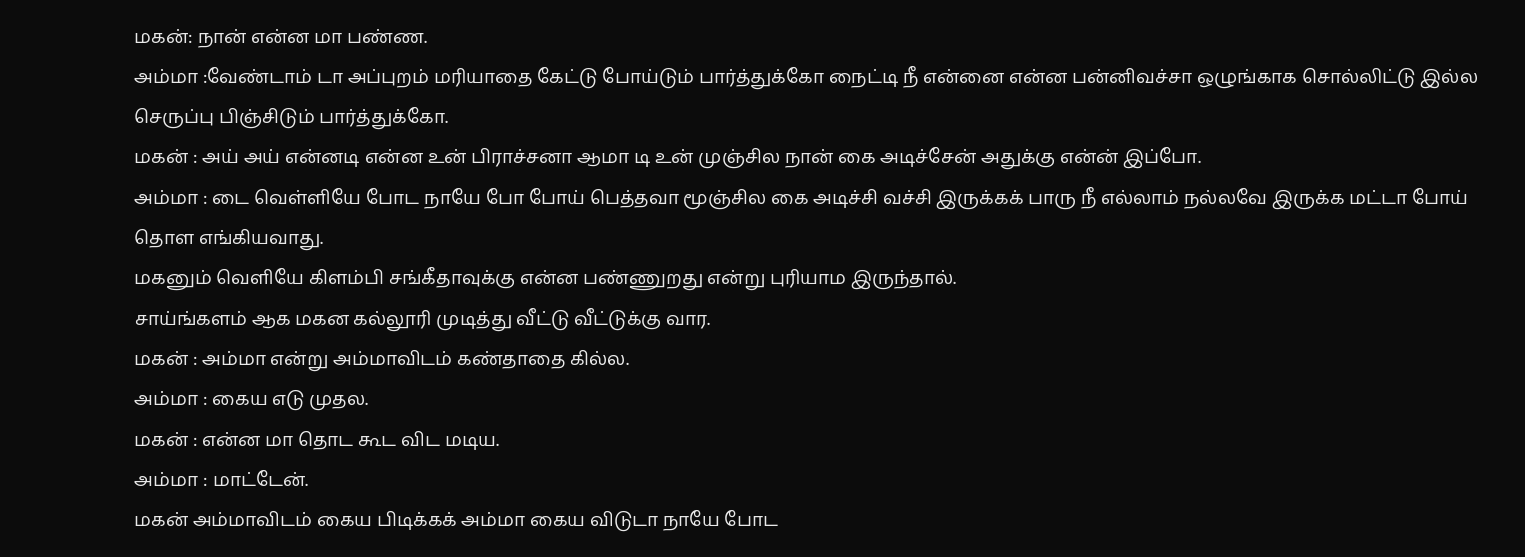மகன்: நான் என்ன மா பண்ண.
அம்மா :வேண்டாம் டா அப்புறம் மரியாதை கேட்டு போய்டும் பார்த்துக்கோ நைட்டி நீ என்னை என்ன பன்னிவச்சா ஒழுங்காக சொல்லிட்டு இல்ல செருப்பு பிஞ்சிடும் பார்த்துக்கோ.
மகன் : அய் அய் என்னடி என்ன உன் பிராச்சனா ஆமா டி உன் முஞ்சில நான் கை அடிச்சேன் அதுக்கு என்ன் இப்போ.
அம்மா : டை வெள்ளியே போட நாயே போ போய் பெத்தவா மூஞ்சில கை அடிச்சி வச்சி இருக்கக் பாரு நீ எல்லாம் நல்லவே இருக்க மட்டா போய் தொள எங்கியவாது.
மகனும் வெளியே கிளம்பி சங்கீதாவுக்கு என்ன பண்ணுறது என்று புரியாம இருந்தால்.
சாய்ங்களம் ஆக மகன கல்லூரி முடித்து வீட்டு வீட்டுக்கு வார.
மகன் : அம்மா என்று அம்மாவிடம் கண்தாதை கில்ல.
அம்மா : கைய எடு முதல.
மகன் : என்ன மா தொட கூட விட மடிய.
அம்மா : மாட்டேன்.
மகன் அம்மாவிடம் கைய பிடிக்கக் அம்மா கைய விடுடா நாயே போட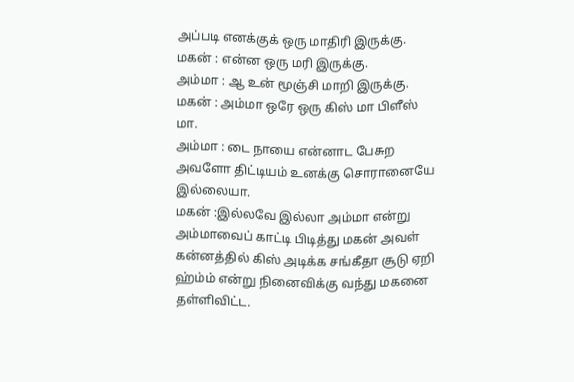அப்படி எனக்குக் ஒரு மாதிரி இருக்கு.
மகன் : என்ன ஒரு மரி இருக்கு.
அம்மா : ஆ உன் மூஞ்சி மாறி இருக்கு.
மகன் : அம்மா ஒரே ஒரு கிஸ் மா பிளீஸ் மா.
அம்மா : டை நாயை என்னாட பேசுற அவளோ திட்டியம் உனக்கு சொரானையே இல்லையா.
மகன் :இல்லவே இல்லா அம்மா என்று அம்மாவைப் காட்டி பிடித்து மகன் அவள் கன்னத்தில் கிஸ் அடிக்க சங்கீதா சூடு ஏறி ஹ்ம்ம் என்று நினைவிக்கு வந்து மகனை தள்ளிவிட்ட.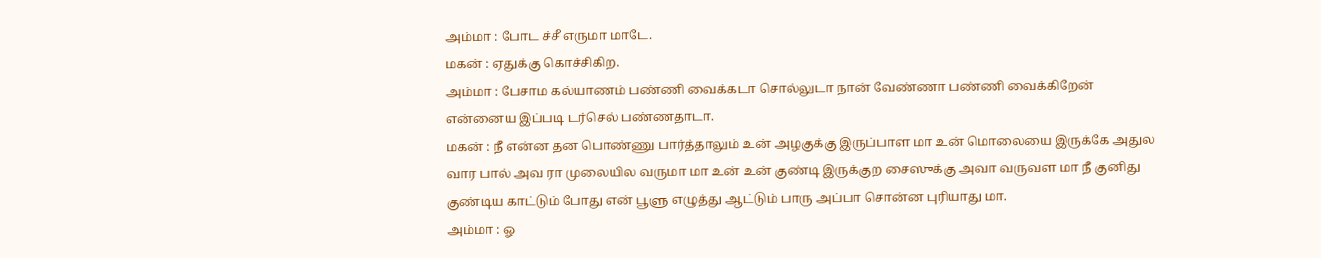அம்மா : போட ச்சீ எருமா மாடே.
மகன் : ஏதுக்கு கொச்சிகிற.
அம்மா : பேசாம கல்யாணம் பண்ணி வைக்கடா சொல்லுடா நான் வேண்ணா பண்ணி வைக்கிறேன் என்னைய இப்படி டர்செல் பண்ணதாடா.
மகன் : நீ என்ன தன பொண்ணு பார்த்தாலும் உன் அழகுக்கு இருப்பாள மா உன் மொலையை இருக்கே அதுல வார பால் அவ ரா முலையில வருமா மா உன் உன் குண்டி இருக்குற சைஸுக்கு அவா வருவள மா நீ குனிது குண்டிய காட்டும் போது என் பூளு எழுத்து ஆட்டும் பாரு அப்பா சொன்ன புரியாது மா.
அம்மா : ஓ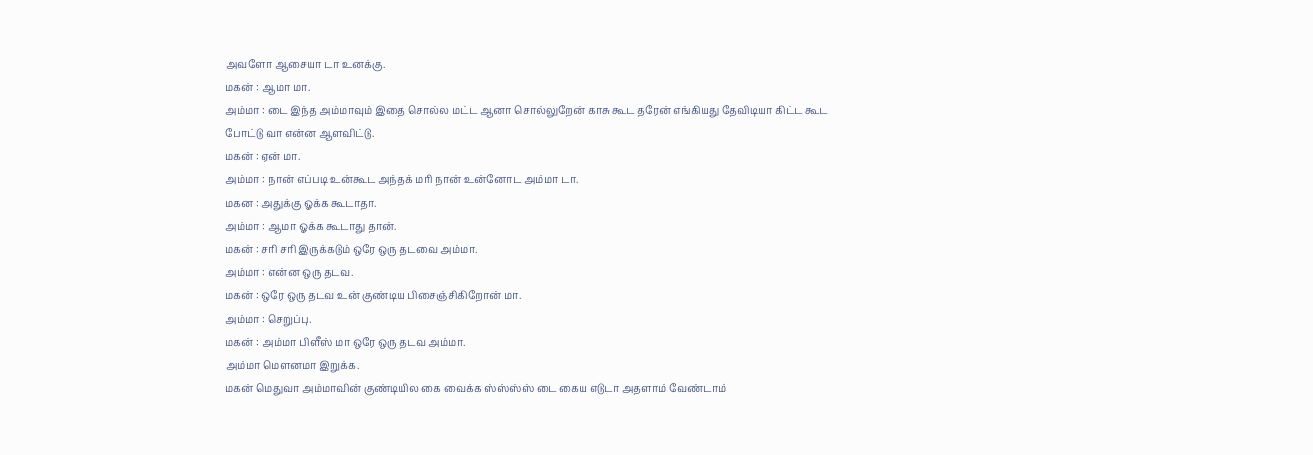அவளோ ஆசையா டா உனக்கு.
மகன் : ஆமா மா.
அம்மா : டை இந்த அம்மாவும் இதை சொல்ல மட்ட ஆனா சொல்லுறேன் காசு கூட தரேன் எங்கியது தேவிடியா கிட்ட கூட போட்டு வா என்ன ஆளவிட்டு.
மகன் : ஏன் மா.
அம்மா : நான் எப்படி உன்கூட அந்தக் மரி நான் உன்னோட அம்மா டா.
மகன : அதுக்கு ஓக்க கூடாதா.
அம்மா : ஆமா ஓக்க கூடாது தான்.
மகன் : சரி சரி இருக்கடும் ஒரே ஒரு தடவை அம்மா.
அம்மா : என்ன ஒரு தடவ.
மகன் : ஒரே ஒரு தடவ உன் குண்டிய பிசைஞ்சிகிறோன் மா.
அம்மா : செறுப்பு.
மகன் : அம்மா பிளீஸ் மா ஒரே ஒரு தடவ அம்மா.
அம்மா மௌனமா இறுக்க.
மகன் மெதுவா அம்மாவின் குண்டியில கை வைக்க ஸ்ஸ்ஸ்ஸ் டை கைய எடுடா அதளாம் வேண்டாம்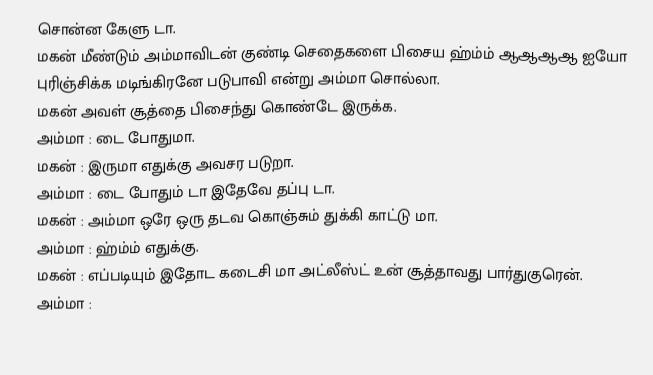சொன்ன கேளு டா.
மகன் மீண்டும் அம்மாவிடன் குண்டி செதைகளை பிசைய ஹ்ம்ம் ஆஆஆஆ ஐயோ புரிஞ்சிக்க மடிங்கிரனே படுபாவி என்று அம்மா சொல்லா.
மகன் அவள் சூத்தை பிசைந்து கொண்டே இருக்க.
அம்மா : டை போதுமா.
மகன் : இருமா எதுக்கு அவசர படுறா.
அம்மா : டை போதும் டா இதேவே தப்பு டா.
மகன் : அம்மா ஒரே ஒரு தடவ கொஞ்சும் துக்கி காட்டு மா.
அம்மா : ஹ்ம்ம் எதுக்கு.
மகன் : எப்படியும் இதோட கடைசி மா அட்லீஸ்ட் உன் சூத்தாவது பார்துகுரென்.
அம்மா :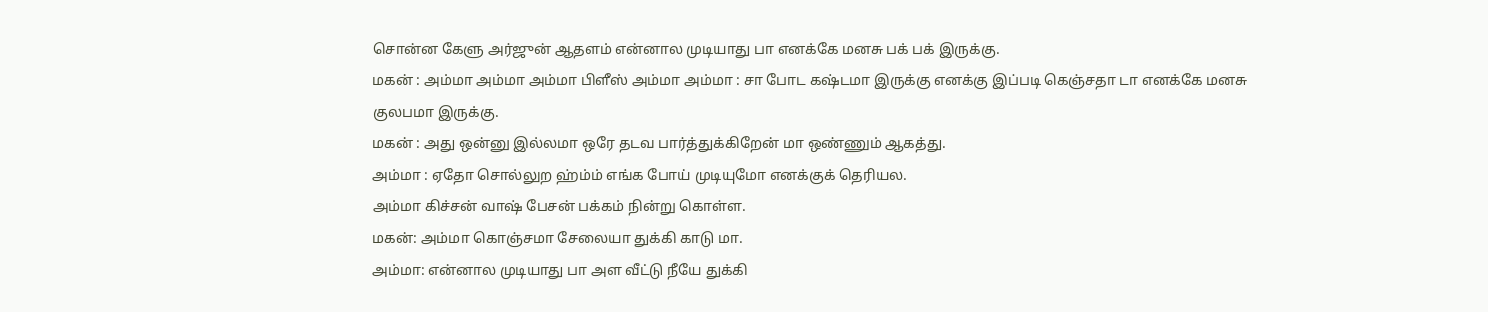சொன்ன கேளு அர்ஜுன் ஆதளம் என்னால முடியாது பா எனக்கே மனசு பக் பக் இருக்கு.
மகன் : அம்மா அம்மா அம்மா பிளீஸ் அம்மா அம்மா : சா போட கஷ்டமா இருக்கு எனக்கு இப்படி கெஞ்சதா டா எனக்கே மனசு குலபமா இருக்கு.
மகன் : அது ஒன்னு இல்லமா ஒரே தடவ பார்த்துக்கிறேன் மா ஒண்ணும் ஆகத்து.
அம்மா : ஏதோ சொல்லுற ஹ்ம்ம் எங்க போய் முடியுமோ எனக்குக் தெரியல.
அம்மா கிச்சன் வாஷ் பேசன் பக்கம் நின்று கொள்ள.
மகன்: அம்மா கொஞ்சமா சேலையா துக்கி காடு மா.
அம்மா: என்னால முடியாது பா அள வீட்டு நீயே துக்கி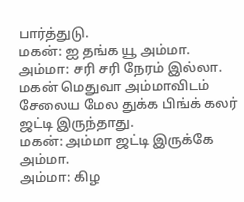பார்த்துடு.
மகன்: ஐ தங்க யூ அம்மா.
அம்மா: சரி சரி நேரம் இல்லா.
மகன் மெதுவா அம்மாவிடம் சேலைய மேல துக்க பிங்க் கலர் ஜட்டி இருந்தாது.
மகன்: அம்மா ஜட்டி இருக்கே அம்மா.
அம்மா: கிழ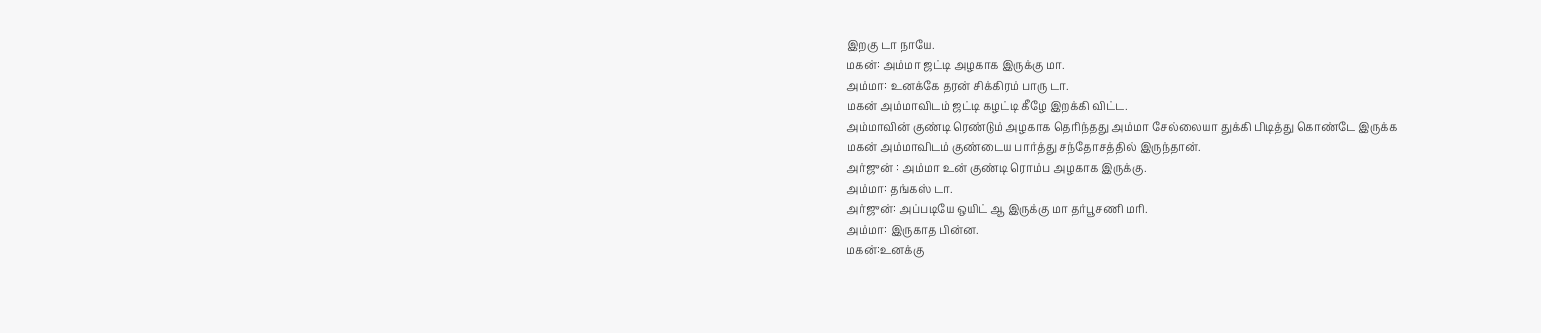இறகு டா நாயே.
மகன்: அம்மா ஜட்டி அழகாக இருக்கு மா.
அம்மா: உனக்கே தரன் சிக்கிரம் பாரு டா.
மகன் அம்மாவிடம் ஜட்டி கழட்டி கீழே இறக்கி விட்ட.
அம்மாவின் குண்டி ரெண்டும் அழகாக தெரிந்தது அம்மா சேல்லையா துக்கி பிடித்து கொண்டே இருக்க
மகன் அம்மாவிடம் குண்டைய பார்த்து சந்தோசத்தில் இருந்தான்.
அர்ஜுன் : அம்மா உன் குண்டி ரொம்ப அழகாக இருக்கு.
அம்மா: தங்கஸ் டா.
அர்ஜுன்: அப்படியே ஒயிட் ஆ இருக்கு மா தர்பூசணி மரி.
அம்மா: இருகாத பின்ன.
மகன்:உனக்கு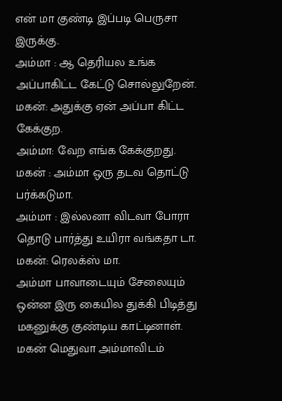என் மா குண்டி இப்படி பெருசா இருக்கு.
அம்மா : ஆ தெரியல உங்க அப்பாகிட்ட கேட்டு சொல்லுறேன்.
மகன்: அதுக்கு ஏன் அப்பா கிட்ட கேக்குற.
அம்மா: வேற எங்க கேக்குறது.
மகன் : அம்மா ஒரு தடவ தொட்டு பர்க்கடுமா.
அம்மா : இல்லனா விடவா போரா தொடு பார்த்து உயிரா வங்கதா டா.
மகன்: ரெலக்ஸ் மா.
அம்மா பாவாடையும் சேலையும் ஒன்ன இரு கையில துக்கி பிடித்து மகனுக்கு குண்டிய காட்டினாள்.
மகன் மெதுவா அம்மாவிடம்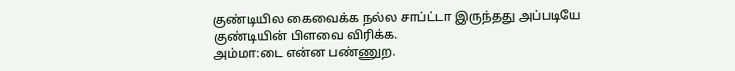குண்டியில கைவைக்க நல்ல சாப்ட்டா இருந்தது அப்படியே குண்டியின் பிளவை விரிக்க.
அம்மா:டை என்ன பண்ணுற.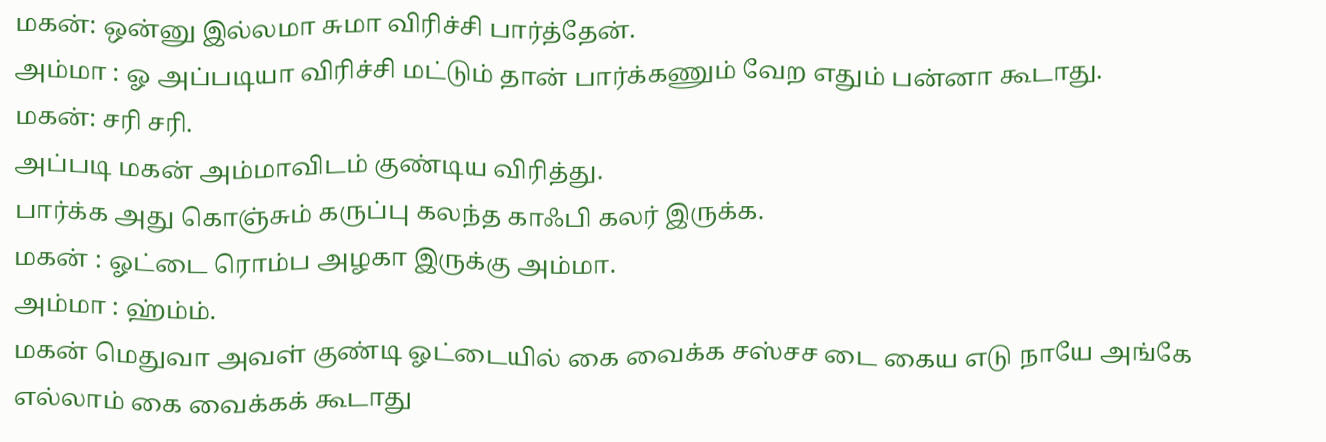மகன்: ஒன்னு இல்லமா சுமா விரிச்சி பார்த்தேன்.
அம்மா : ஓ அப்படியா விரிச்சி மட்டும் தான் பார்க்கணும் வேற எதும் பன்னா கூடாது.
மகன்: சரி சரி.
அப்படி மகன் அம்மாவிடம் குண்டிய விரித்து.
பார்க்க அது கொஞ்சும் கருப்பு கலந்த காஃபி கலர் இருக்க.
மகன் : ஓட்டை ரொம்ப அழகா இருக்கு அம்மா.
அம்மா : ஹ்ம்ம்.
மகன் மெதுவா அவள் குண்டி ஓட்டையில் கை வைக்க சஸ்சச டை கைய எடு நாயே அங்கே எல்லாம் கை வைக்கக் கூடாது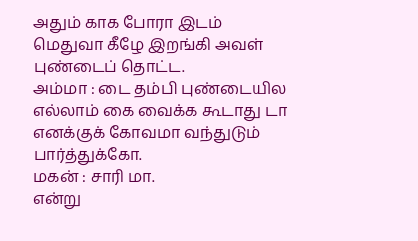அதும் காக போரா இடம் மெதுவா கீழே இறங்கி அவள் புண்டைப் தொட்ட.
அம்மா : டை தம்பி புண்டையில எல்லாம் கை வைக்க கூடாது டா எனக்குக் கோவமா வந்துடும் பார்த்துக்கோ.
மகன் : சாரி மா.
என்று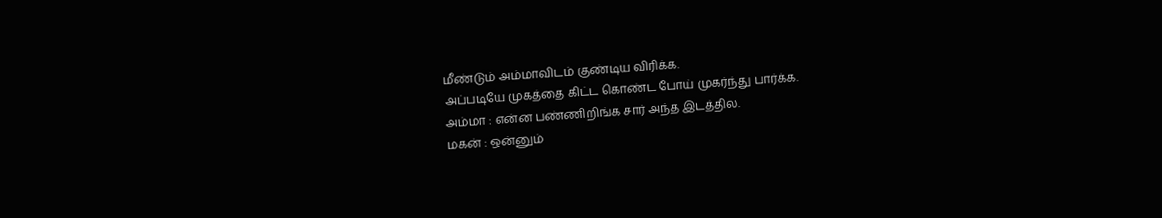மீண்டும் அம்மாவிடம் குண்டிய விரிக்க.
அப்படியே முகத்தை கிட்ட கொண்ட போய் முகர்ந்து பார்க்க.
அம்மா : என்ன பண்ணிறிங்க சார் அந்த இடத்தில.
மகன் : ஒன்னும்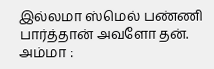இல்லமா ஸ்மெல் பண்ணி பார்த்தான் அவளோ தன்.
அம்மா :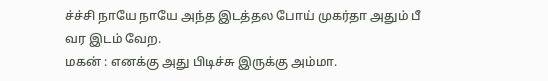ச்ச்சி நாயே நாயே அந்த இடத்தல போய் முகர்தா அதும் பீ வர இடம் வேற.
மகன் : எனக்கு அது பிடிச்சு இருக்கு அம்மா.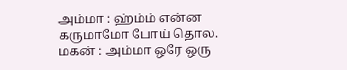அம்மா : ஹ்ம்ம் என்ன கருமாமோ போய் தொல.
மகன் : அம்மா ஒரே ஒரு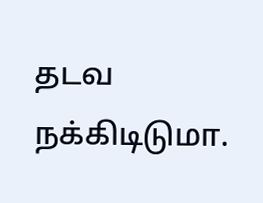தடவ நக்கிடிடுமா.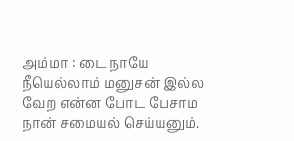அம்மா : டை நாயே நீயெல்லாம் மனுசன் இல்ல வேற என்ன போட பேசாம நான் சமையல் செய்யனும்.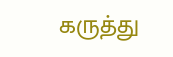கருத்து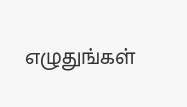எழுதுங்கள்